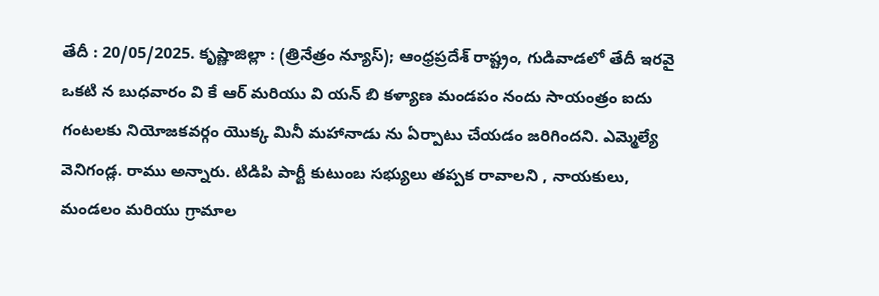తేదీ : 20/05/2025. కృష్ణాజిల్లా : (త్రినేత్రం న్యూస్); ఆంధ్రప్రదేశ్ రాష్ట్రం, గుడివాడలో తేదీ ఇరవై ఒకటి న బుధవారం వి కే ఆర్ మరియు వి యన్ బి కళ్యాణ మండపం నందు సాయంత్రం ఐదు గంటలకు నియోజకవర్గం యొక్క మినీ మహానాడు ను ఏర్పాటు చేయడం జరిగిందని. ఎమ్మెల్యే వెనిగండ్ల. రాము అన్నారు. టిడిపి పార్టీ కుటుంబ సభ్యులు తప్పక రావాలని , నాయకులు, మండలం మరియు గ్రామాల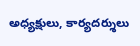అధ్యక్షులు, కార్యదర్శులు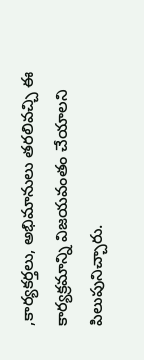,కార్యకర్తలు, అభిమానులు తరలివచ్చి ఈ కార్యక్రమాన్ని విజయవంతం చేయాలని పిలుపునిచ్చారు.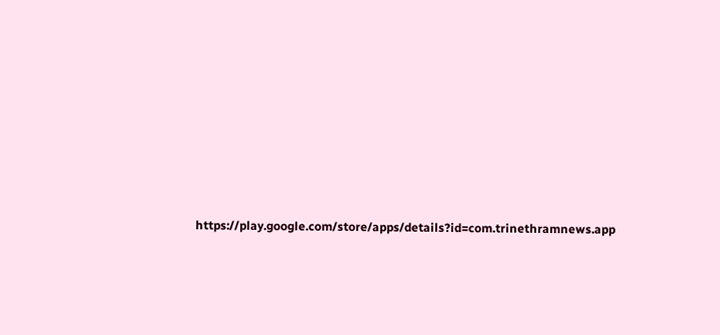https://play.google.com/store/apps/details?id=com.trinethramnews.app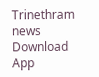Trinethram news
Download App